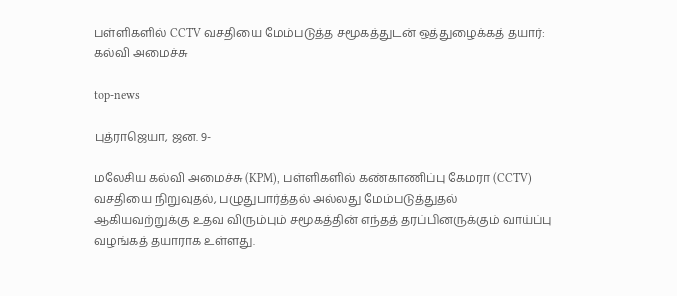பள்ளிகளில் CCTV வசதியை மேம்படுத்த சமூகத்துடன் ஒத்துழைக்கத் தயார்: கல்வி அமைச்சு

top-news

புத்ராஜெயா, ஜன. 9-

மலேசிய கல்வி அமைச்சு (KPM), பள்ளிகளில் கண்காணிப்பு கேமரா (CCTV) வசதியை நிறுவுதல், பழுதுபார்த்தல் அல்லது மேம்படுத்துதல் ஆகியவற்றுக்கு உதவ விரும்பும் சமூகத்தின் எந்தத் தரப்பினருக்கும் வாய்ப்பு வழங்கத் தயாராக உள்ளது.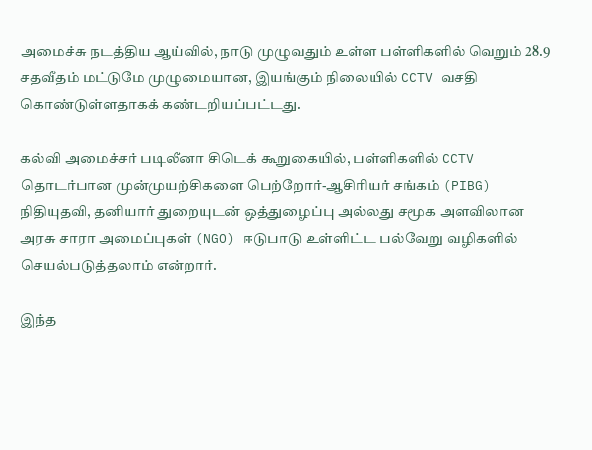அமைச்சு நடத்திய ஆய்வில், நாடு முழுவதும் உள்ள பள்ளிகளில் வெறும் 28.9 சதவீதம் மட்டுமே முழுமையான, இயங்கும் நிலையில் CCTV வசதி கொண்டுள்ளதாகக் கண்டறியப்பட்டது.

கல்வி அமைச்சர் படிலீனா சிடெக் கூறுகையில், பள்ளிகளில் CCTV தொடர்பான முன்முயற்சிகளை பெற்றோர்-ஆசிரியர் சங்கம் (PIBG) நிதியுதவி, தனியார் துறையுடன் ஒத்துழைப்பு அல்லது சமூக அளவிலான அரசு சாரா அமைப்புகள் (NGO) ஈடுபாடு உள்ளிட்ட பல்வேறு வழிகளில் செயல்படுத்தலாம் என்றார்.

இந்த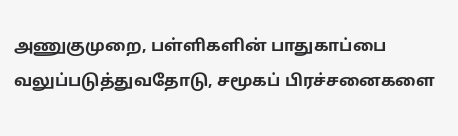அணுகுமுறை, பள்ளிகளின் பாதுகாப்பை வலுப்படுத்துவதோடு, சமூகப் பிரச்சனைகளை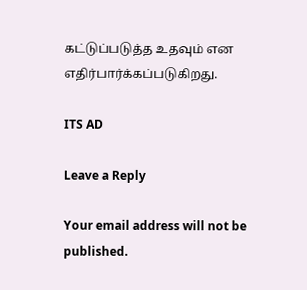கட்டுப்படுத்த உதவும் என எதிர்பார்க்கப்படுகிறது.

ITS AD

Leave a Reply

Your email address will not be published.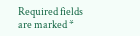Required fields are marked *